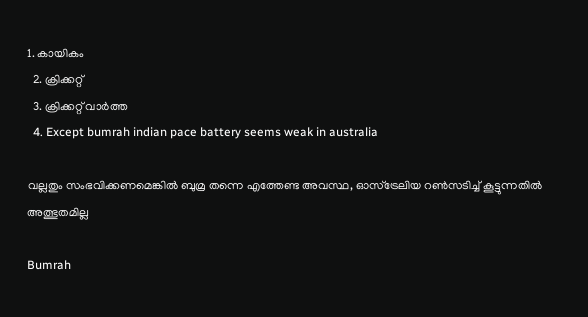1. കായികം
  2. ക്രിക്കറ്റ്‌
  3. ക്രിക്കറ്റ്‌ വാര്‍ത്ത
  4. Except bumrah indian pace battery seems weak in australia

വല്ലതും സംഭവിക്കണമെങ്കിൽ ബുമ്ര തന്നെ എത്തേണ്ട അവസ്ഥ, ഓസ്ട്രേലിയ റൺസടിച്ച് കൂട്ടുന്നതിൽ അത്ഭുതമില്ല

Bumrah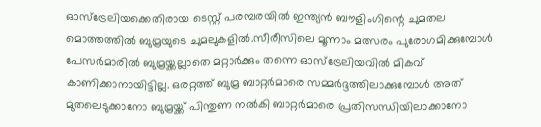ഓസ്‌ട്രേലിയക്കെതിരായ ടെസ്റ്റ് പരമ്പരയില്‍ ഇന്ത്യന്‍ ബൗളിംഗിന്റെ ചുമതല മൊത്തത്തില്‍ ബുമ്രയുടെ ചുമലുകളില്‍.സീരീസിലെ മൂന്നാം മത്സരം പുരോഗമിക്കുമ്പോള്‍ പേസര്‍മാരില്‍ ബുമ്രയ്ക്കല്ലാതെ മറ്റാര്‍ക്കും തന്നെ ഓസ്‌ട്രേലിയവില്‍ മികവ് കാണിക്കാനായിട്ടില്ല. ഒരറ്റത്ത് ബുമ്ര ബാറ്റര്‍മാരെ സമ്മര്‍ദ്ദത്തിലാക്കുമ്പോള്‍ അത് മുതലെടുക്കാനോ ബുമ്രയ്ക്ക് പിന്തുണ നല്‍കി ബാറ്റര്‍മാരെ പ്രതിസന്ധിയിലാക്കാനോ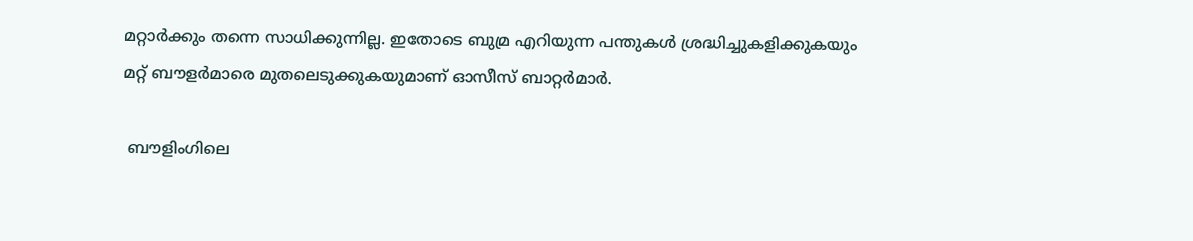മറ്റാര്‍ക്കും തന്നെ സാധിക്കുന്നില്ല. ഇതോടെ ബുമ്ര എറിയുന്ന പന്തുകള്‍ ശ്രദ്ധിച്ചുകളിക്കുകയും മറ്റ് ബൗളർമാരെ മുതലെടുക്കുകയുമാണ് ഓസീസ് ബാറ്റര്‍മാര്‍.

 ബൗളിംഗിലെ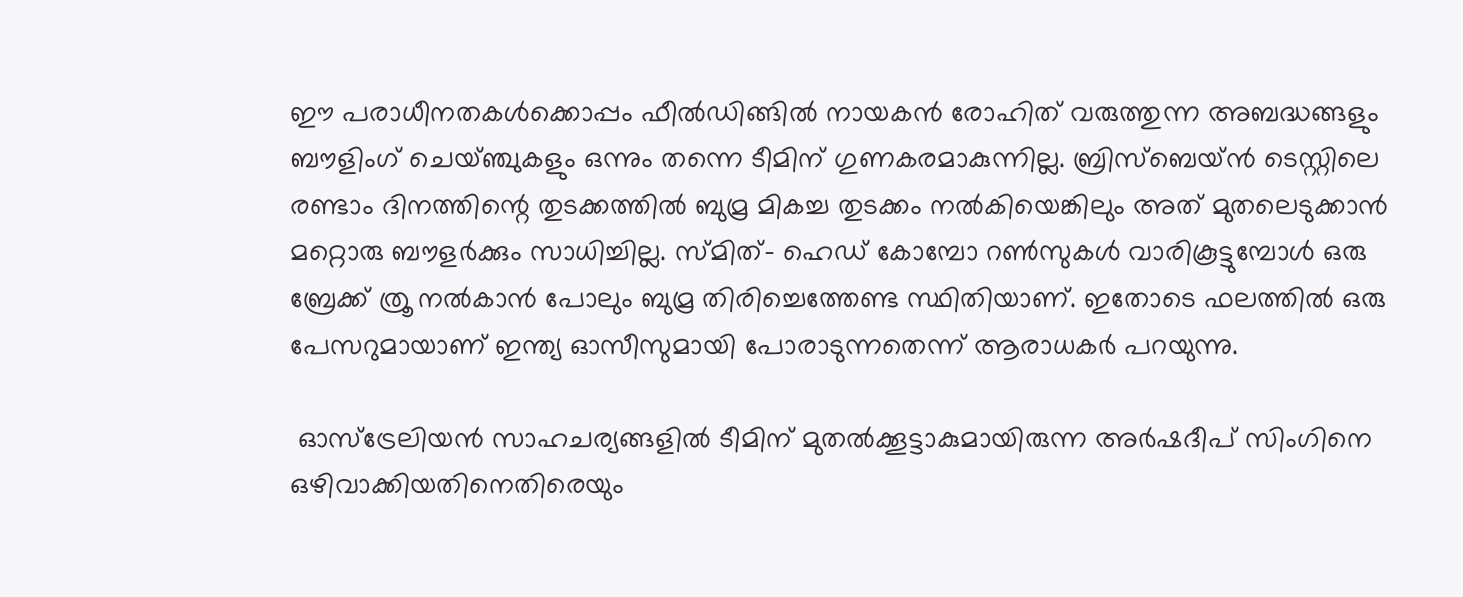ഈ പരാധീനതകള്‍ക്കൊപ്പം ഫീല്‍ഡിങ്ങില്‍ നായകന്‍ രോഹിത് വരുത്തുന്ന അബദ്ധങ്ങളും ബൗളിംഗ് ചെയ്ഞ്ചുകളും ഒന്നും തന്നെ ടീമിന് ഗുണകരമാകുന്നില്ല. ബ്രിസ്‌ബെയ്ന്‍ ടെസ്റ്റിലെ രണ്ടാം ദിനത്തിന്റെ തുടക്കത്തില്‍ ബുമ്ര മികച്ച തുടക്കം നല്‍കിയെങ്കിലും അത് മുതലെടുക്കാന്‍ മറ്റൊരു ബൗളര്‍ക്കും സാധിച്ചില്ല. സ്മിത്- ഹെഡ് കോമ്പോ റണ്‍സുകള്‍ വാരികൂട്ടുമ്പോള്‍ ഒരു ബ്രേക്ക് ത്രൂ നല്‍കാന്‍ പോലും ബുമ്ര തിരിച്ചെത്തേണ്ട സ്ഥിതിയാണ്. ഇതോടെ ഫലത്തില്‍ ഒരു പേസറുമായാണ് ഇന്ത്യ ഓസീസുമായി പോരാടുന്നതെന്ന് ആരാധകര്‍ പറയുന്നു.

 ഓസ്‌ട്രേലിയന്‍ സാഹചര്യങ്ങളില്‍ ടീമിന് മുതല്‍ക്കൂട്ടാകുമായിരുന്ന അര്‍ഷദീപ് സിംഗിനെ ഒഴിവാക്കിയതിനെതിരെയും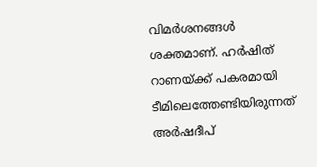വിമര്‍ശനങ്ങള്‍ ശക്തമാണ്. ഹര്‍ഷിത് റാണയ്ക്ക് പകരമായി ടീമിലെത്തേണ്ടിയിരുന്നത് അര്‍ഷദീപ്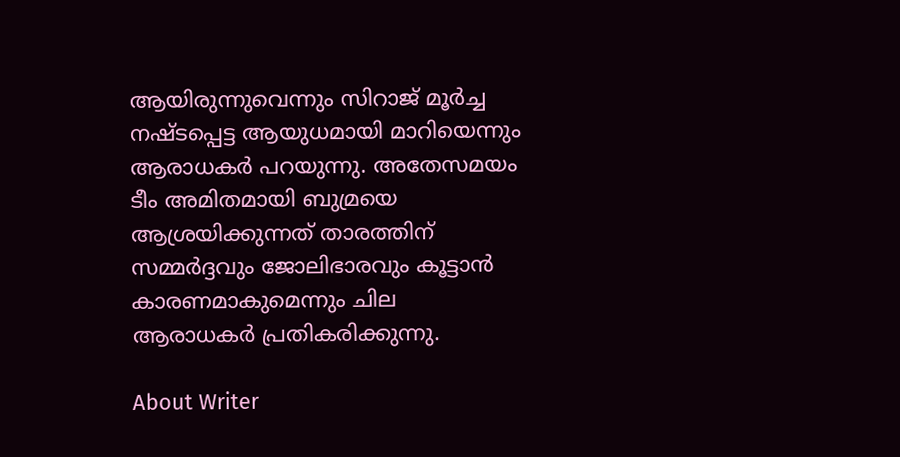ആയിരുന്നുവെന്നും സിറാജ് മൂര്‍ച്ച നഷ്ടപ്പെട്ട ആയുധമായി മാറിയെന്നും ആരാധകര്‍ പറയുന്നു. അതേസമയം ടീം അമിതമായി ബുമ്രയെ ആശ്രയിക്കുന്നത് താരത്തിന് സമ്മര്‍ദ്ദവും ജോലിഭാരവും കൂട്ടാന്‍ കാരണമാകുമെന്നും ചില ആരാധകര്‍ പ്രതികരിക്കുന്നു.

About Writer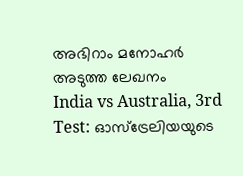അഭിറാം മനോഹർ
അടുത്ത ലേഖനം
India vs Australia, 3rd Test: ഓസ്‌ട്രേലിയയുടെ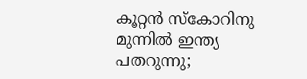കൂറ്റന്‍ സ്‌കോറിനു മുന്നില്‍ ഇന്ത്യ പതറുന്നു;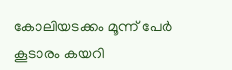കോലിയടക്കം മൂന്ന് പേര്‍ കൂടാരം കയറി